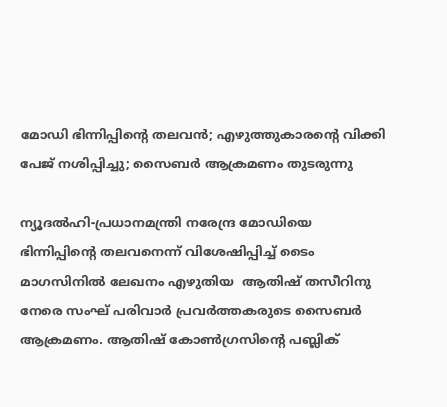മോഡി ഭിന്നിപ്പിന്റെ തലവന്‍; എഴുത്തുകാരന്റെ വിക്കി പേജ് നശിപ്പിച്ചു; സൈബര്‍ ആക്രമണം തുടരുന്നു

ന്യൂദല്‍ഹി-പ്രധാനമന്ത്രി നരേന്ദ്ര മോഡിയെ ഭിന്നിപ്പിന്റെ തലവനെന്ന് വിശേഷിപ്പിച്ച് ടൈം മാഗസിനില്‍ ലേഖനം എഴുതിയ  ആതിഷ് തസീറിനു നേരെ സംഘ് പരിവാര്‍ പ്രവര്‍ത്തകരുടെ സൈബര്‍ ആക്രമണം. ആതിഷ് കോണ്‍ഗ്രസിന്റെ പബ്ലിക്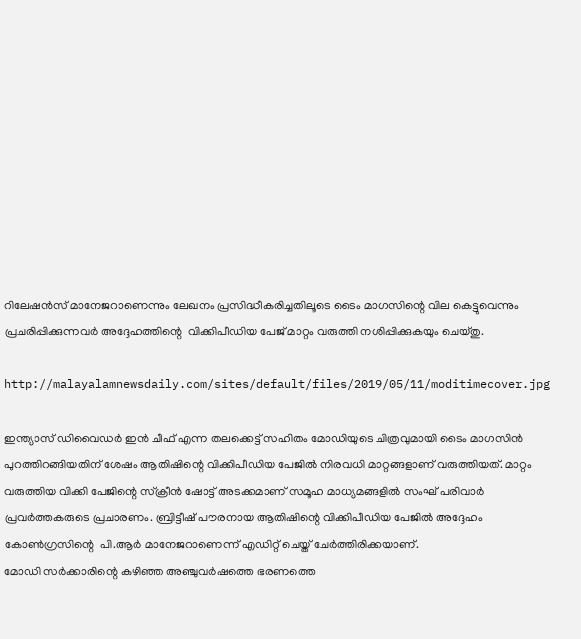റിലേഷന്‍സ് മാനേജറാണെന്നും ലേഖനം പ്രസിദ്ധീകരിച്ചതിലൂടെ ടൈം മാഗസിന്റെ വില കെട്ടുവെന്നും പ്രചരിപ്പിക്കുന്നവര്‍ അദ്ദേഹത്തിന്റെ  വിക്കിപീഡിയ പേജ് മാറ്റം വരുത്തി നശിപ്പിക്കുകയും ചെയ്തു.

http://malayalamnewsdaily.com/sites/default/files/2019/05/11/moditimecover.jpg

ഇന്ത്യാസ് ഡിവൈഡര്‍ ഇന്‍ ചീഫ് എന്ന തലക്കെട്ട് സഹിതം മോഡിയുടെ ചിത്രവുമായി ടൈം മാഗസിന്‍ പുറത്തിറങ്ങിയതിന് ശേഷം ആതിഷിന്റെ വിക്കിപീഡിയ പേജില്‍ നിരവധി മാറ്റങ്ങളാണ് വരുത്തിയത്. മാറ്റം വരുത്തിയ വിക്കി പേജിന്റെ സ്‌ക്രീന്‍ ഷോട്ട് അടക്കമാണ് സമൂഹ മാധ്യമങ്ങളില്‍ സംഘ് പരിവാര്‍ പ്രവര്‍ത്തകരുടെ പ്രചാരണം. ബ്രിട്ടീഷ് പൗരനായ ആതിഷിന്റെ വിക്കിപീഡിയ പേജില്‍ അദ്ദേഹം കോണ്‍ഗ്രസിന്റെ  പി.ആര്‍ മാനേജറാണെന്ന് എഡിറ്റ് ചെയ്ത് ചേര്‍ത്തിരിക്കയാണ്.
മോഡി സര്‍ക്കാരിന്റെ കഴിഞ്ഞ അഞ്ചുവര്‍ഷത്തെ ഭരണത്തെ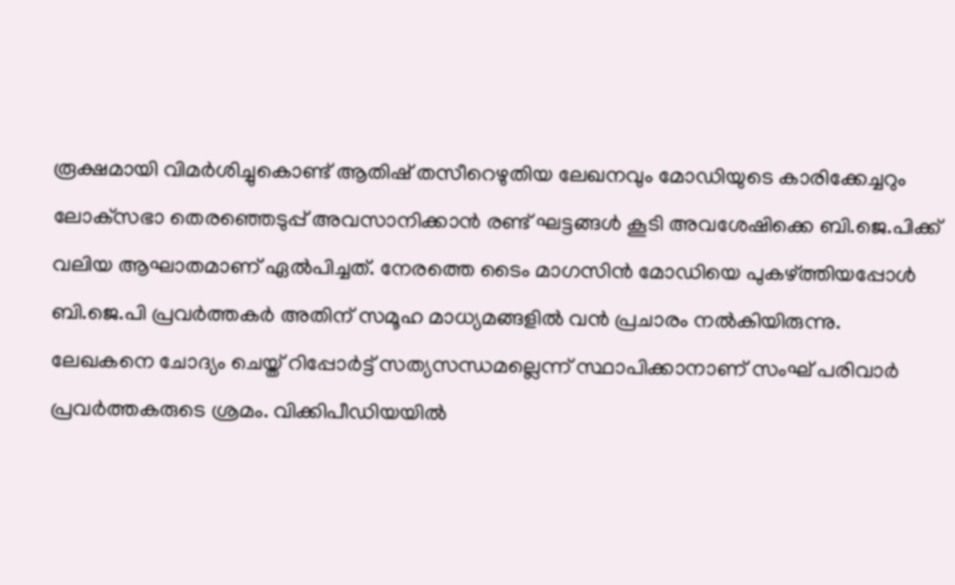രൂക്ഷമായി വിമര്‍ശിച്ചുകൊണ്ട് ആതിഷ് തസീറെഴുതിയ ലേഖനവും മോഡിയുടെ കാരിക്കേച്ചറും ലോക്‌സഭാ തെരഞ്ഞെടുപ്പ് അവസാനിക്കാന്‍ രണ്ട് ഘട്ടങ്ങള്‍ കൂടി അവശേഷിക്കെ ബി.ജെ.പിക്ക് വലിയ ആഘാതമാണ് ഏല്‍പിച്ചത്. നേരത്തെ ടൈം മാഗസിന്‍ മോഡിയെ പുകഴ്ത്തിയപ്പോള്‍ ബി.ജെ.പി പ്രവര്‍ത്തകര്‍ അതിന് സമൂഹ മാധ്യമങ്ങളില്‍ വന്‍ പ്രചാരം നല്‍കിയിരുന്നു.
ലേഖകനെ ചോദ്യം ചെയ്ത് റിപ്പോര്‍ട്ട് സത്യസന്ധമല്ലെന്ന് സ്ഥാപിക്കാനാണ് സംഘ് പരിവാര്‍ പ്രവര്‍ത്തകരുടെ ശ്രമം. വിക്കിപീഡിയയില്‍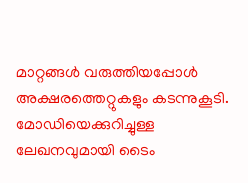മാറ്റങ്ങള്‍ വരുത്തിയപ്പോള്‍ അക്ഷരത്തെറ്റുകളും കടന്നുകൂടി.  മോഡിയെക്കുറിച്ചുള്ള ലേഖനവുമായി ടൈം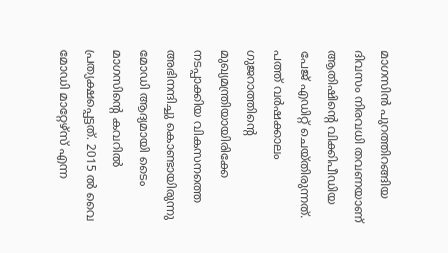മാഗസിന്‍ പുറത്തിറങ്ങിയ ദിവസം നിരവധി തവണയാണ് ആതിഷിന്റെ വിക്കിപീഡിയ പേജ് എഡിറ്റ് ചെയ്തിരുന്നത്.
പത്ത് വര്‍ഷക്കാലം ഗുജറാത്തിന്റെ മുഖ്യമന്ത്രിയായിരിക്കേ നടപ്പാക്കിയ വികസനത്തെ അഭിനന്ദിച്ചു കൊണ്ടായിരുന്നു മോഡി ആദ്യമായി ടൈം മാഗസിന്റെ കവറില്‍ പ്രത്യക്ഷപ്പെട്ടത്. 2015 ല്‍ വൈ മോഡി മാറ്റേഴ്‌സ് എന്ന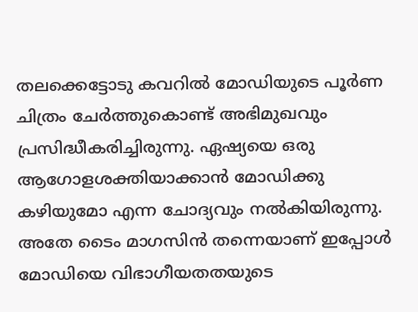തലക്കെട്ടോടു കവറില്‍ മോഡിയുടെ പൂര്‍ണ ചിത്രം ചേര്‍ത്തുകൊണ്ട് അഭിമുഖവും പ്രസിദ്ധീകരിച്ചിരുന്നു. ഏഷ്യയെ ഒരു ആഗോളശക്തിയാക്കാന്‍ മോഡിക്കു കഴിയുമോ എന്ന ചോദ്യവും നല്‍കിയിരുന്നു. അതേ ടൈം മാഗസിന്‍ തന്നെയാണ് ഇപ്പോള്‍ മോഡിയെ വിഭാഗീയതതയുടെ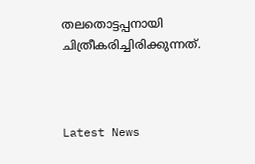തലതൊട്ടപ്പനായി ചിത്രീകരിച്ചിരിക്കുന്നത്.



Latest News